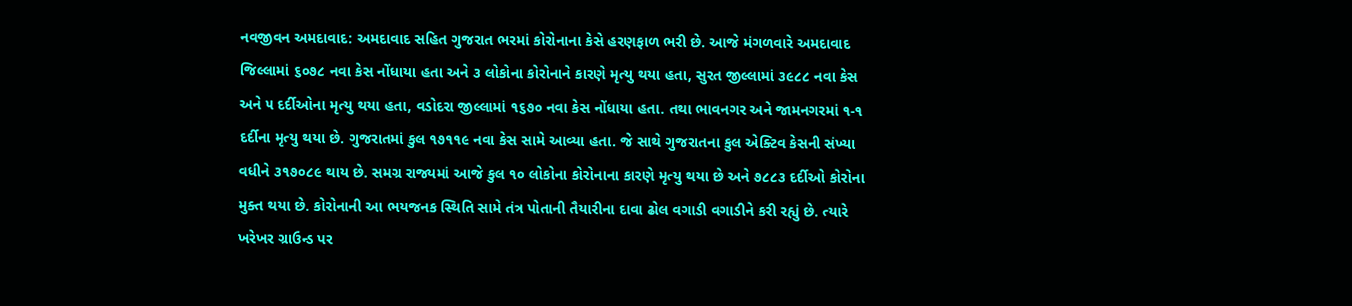નવજીવન અમદાવાદ: અમદાવાદ સહિત ગુજરાત ભરમાં કોરોનાના કેસે હરણફાળ ભરી છે. આજે મંગળવારે અમદાવાદ જિલ્લામાં ૬૦૭૮ નવા કેસ નોંધાયા હતા અને ૩ લોકોના કોરોનાને કારણે મૃત્યુ થયા હતા, સુરત જીલ્લામાં ૩૯૮૮ નવા કેસ અને ૫ દર્દીઓના મૃત્યુ થયા હતા, વડોદરા જીલ્લામાં ૧૬૭૦ નવા કેસ નોંધાયા હતા. તથા ભાવનગર અને જામનગરમાં ૧-૧ દર્દીના મૃત્યુ થયા છે. ગુજરાતમાં કુલ ૧૭૧૧૯ નવા કેસ સામે આવ્યા હતા. જે સાથે ગુજરાતના કુલ એક્ટિવ કેસની સંખ્યા વધીને ૩૧૭૦૮૯ થાય છે. સમગ્ર રાજ્યમાં આજે કુલ ૧૦ લોકોના કોરોનાના કારણે મૃત્યુ થયા છે અને ૭૮૮૩ દર્દીઓ કોરોના મુક્ત થયા છે. કોરોનાની આ ભયજનક સ્થિતિ સામે તંત્ર પોતાની તૈયારીના દાવા ઢોલ વગાડી વગાડીને કરી રહ્યું છે. ત્યારે ખરેખર ગ્રાઉન્ડ પર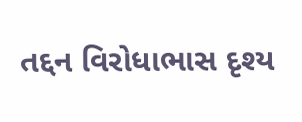તદ્દન વિરોધાભાસ દૃશ્ય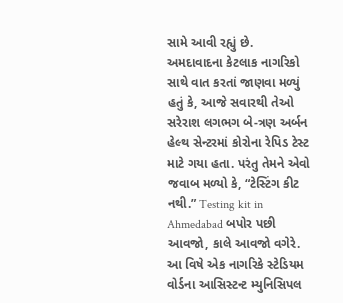સામે આવી રહ્યું છે.
અમદાવાદના કેટલાક નાગરિકો સાથે વાત કરતાં જાણવા મળ્યું હતું કે, આજે સવારથી તેઓ સરેરાશ લગભગ બે-ત્રણ અર્બન હેલ્થ સેન્ટરમાં કોરોના રેપિડ ટેસ્ટ માટે ગયા હતા. પરંતુ તેમને એવો જવાબ મળ્યો કે, “ટેસ્ટિંગ કીટ નથી.” Testing kit in Ahmedabad બપોર પછી આવજો, કાલે આવજો વગેરે. આ વિષે એક નાગરિકે સ્ટેડિયમ વોર્ડના આસિસ્ટન્ટ મ્યુનિસિપલ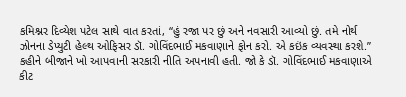કમિશ્નર દિવ્યેશ પટેલ સાથે વાત કરતાં, “હું રજા પર છું અને નવસારી આવ્યો છું. તમે નોર્થ ઝોનના ડેપ્યુટી હેલ્થ ઓફિસર ડૉ. ગોવિંદભાઈ મકવાણાને ફોન કરો. એ કઇંક વ્યવસ્થા કરશે.” કહીને બીજાને ખો આપવાની સરકારી નીતિ અપનાવી હતી. જો કે ડૉ. ગોવિંદભાઈ મકવાણાએ કીટ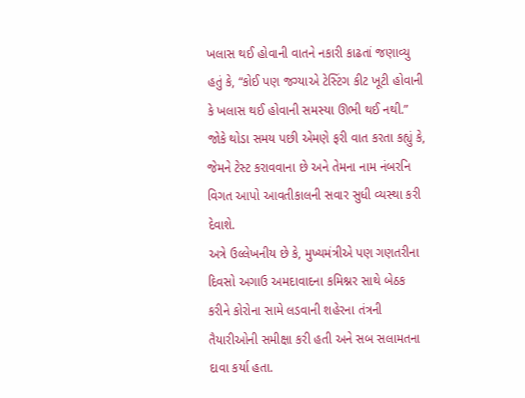ખલાસ થઈ હોવાની વાતને નકારી કાઢતાં જણાવ્યુ હતું કે, “કોઈ પણ જગ્યાએ ટેસ્ટિંગ કીટ ખૂટી હોવાની કે ખલાસ થઈ હોવાની સમસ્યા ઊભી થઈ નથી.” જોકે થોડા સમય પછી એમણે ફરી વાત કરતા કહ્યું કે, જેમને ટેસ્ટ કરાવવાના છે અને તેમના નામ નંબરનિ વિગત આપો આવતીકાલની સવાર સુધી વ્યસ્થા કરી દેવાશે.
અત્રે ઉલ્લેખનીય છે કે, મુખ્યમંત્રીએ પણ ગણતરીના દિવસો અગાઉ અમદાવાદના કમિશ્નર સાથે બેઠક કરીને કોરોના સામે લડવાની શહેરના તંત્રની તૈયારીઓની સમીક્ષા કરી હતી અને સબ સલામતના દાવા કર્યા હતા.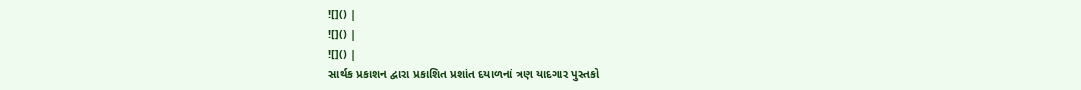![]() |
![]() |
![]() |
સાર્થક પ્રકાશન દ્વારા પ્રકાશિત પ્રશાંત દયાળનાં ત્રણ યાદગાર પુસ્તકો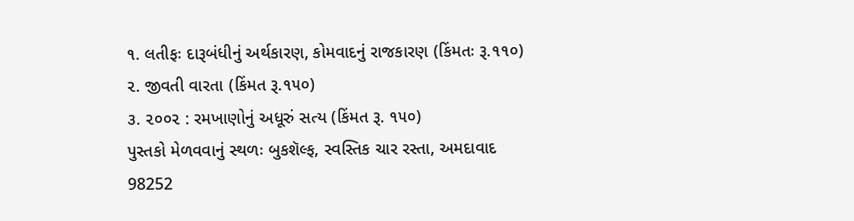૧. લતીફઃ દારૂબંધીનું અર્થકારણ, કોમવાદનું રાજકારણ (કિંમતઃ રૂ.૧૧૦)
૨. જીવતી વારતા (કિંમત રૂ.૧૫૦)
૩. ૨૦૦૨ : રમખાણોનું અધૂરું સત્ય (કિંમત રૂ. ૧૫૦)
પુસ્તકો મેળવવાનું સ્થળઃ બુકશૅલ્ફ, સ્વસ્તિક ચાર રસ્તા, અમદાવાદ
98252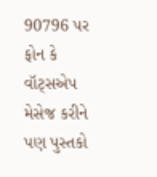90796 પર ફોન કે વૉટ્સએપ મેસેજ કરીને પણ પુસ્તકો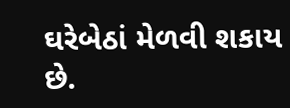ઘરેબેઠાં મેળવી શકાય છે.